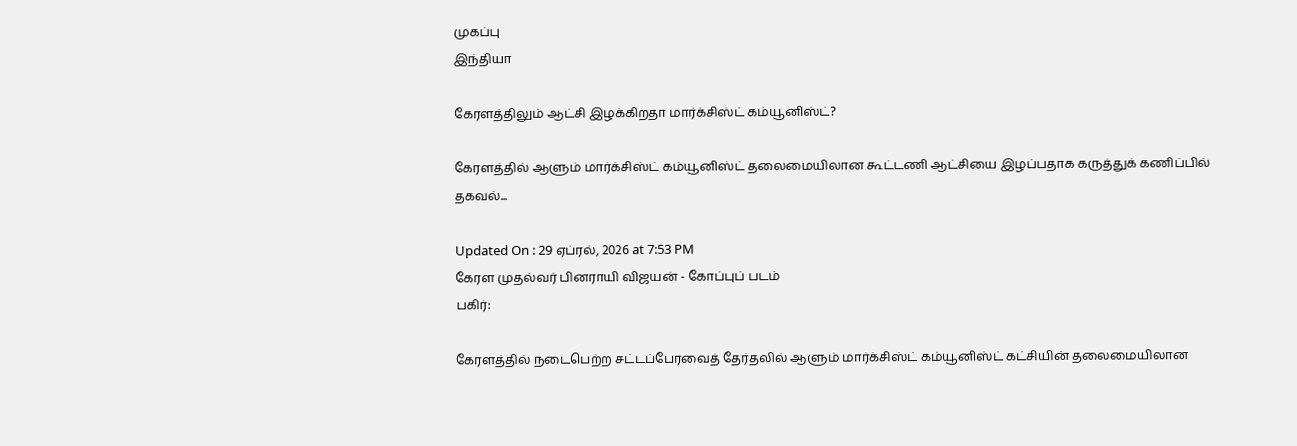முகப்பு
இந்தியா

கேரளத்திலும் ஆட்சி இழக்கிறதா மார்க்சிஸ்ட் கம்யூனிஸ்ட்?

கேரளத்தில் ஆளும் மார்க்சிஸ்ட் கம்யூனிஸ்ட் தலைமையிலான கூட்டணி ஆட்சியை இழப்பதாக கருத்துக் கணிப்பில் தகவல்...

Updated On : 29 ஏப்ரல், 2026 at 7:53 PM
கேரள முதல்வர் பினராயி விஜயன் - கோப்புப் படம்
பகிர்:

கேரளத்தில் நடைபெற்ற சட்டப்பேரவைத் தேர்தலில் ஆளும் மார்க்சிஸ்ட் கம்யூனிஸ்ட் கட்சியின் தலைமையிலான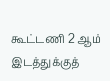கூட்டணி 2 ஆம் இடத்துக்குத்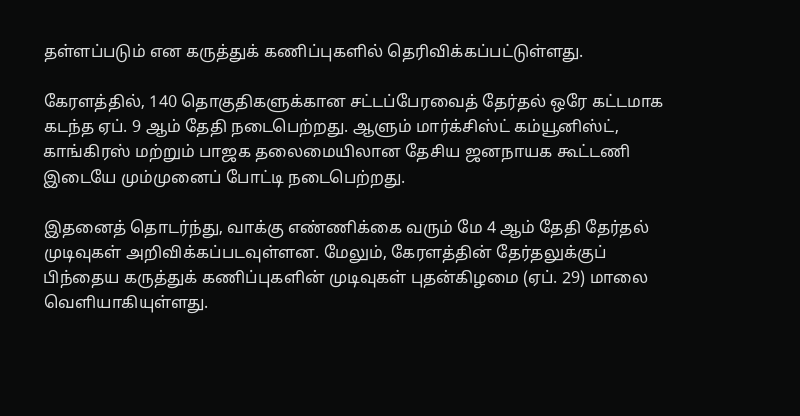தள்ளப்படும் என கருத்துக் கணிப்புகளில் தெரிவிக்கப்பட்டுள்ளது.

கேரளத்தில், 140 தொகுதிகளுக்கான சட்டப்பேரவைத் தேர்தல் ஒரே கட்டமாக கடந்த ஏப். 9 ஆம் தேதி நடைபெற்றது. ஆளும் மார்க்சிஸ்ட் கம்யூனிஸ்ட், காங்கிரஸ் மற்றும் பாஜக தலைமையிலான தேசிய ஜனநாயக கூட்டணி இடையே மும்முனைப் போட்டி நடைபெற்றது.

இதனைத் தொடர்ந்து, வாக்கு எண்ணிக்கை வரும் மே 4 ஆம் தேதி தேர்தல் முடிவுகள் அறிவிக்கப்படவுள்ளன. மேலும், கேரளத்தின் தேர்தலுக்குப் பிந்தைய கருத்துக் கணிப்புகளின் முடிவுகள் புதன்கிழமை (ஏப். 29) மாலை வெளியாகியுள்ளது.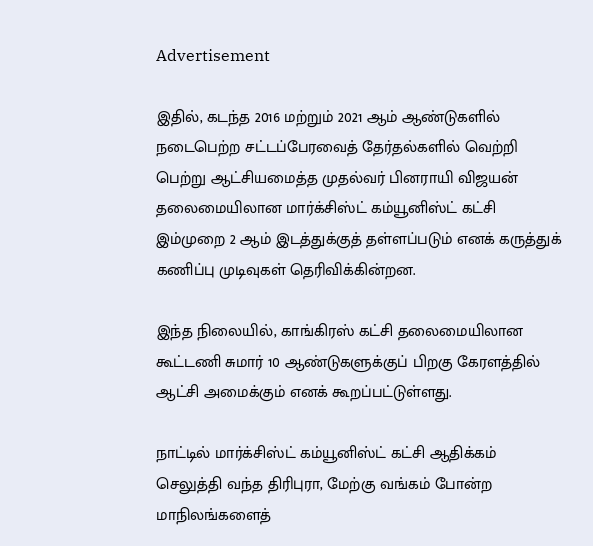Advertisement

இதில், கடந்த 2016 மற்றும் 2021 ஆம் ஆண்டுகளில் நடைபெற்ற சட்டப்பேரவைத் தேர்தல்களில் வெற்றி பெற்று ஆட்சியமைத்த முதல்வர் பினராயி விஜயன் தலைமையிலான மார்க்சிஸ்ட் கம்யூனிஸ்ட் கட்சி இம்முறை 2 ஆம் இடத்துக்குத் தள்ளப்படும் எனக் கருத்துக் கணிப்பு முடிவுகள் தெரிவிக்கின்றன.

இந்த நிலையில், காங்கிரஸ் கட்சி தலைமையிலான கூட்டணி சுமார் 10 ஆண்டுகளுக்குப் பிறகு கேரளத்தில் ஆட்சி அமைக்கும் எனக் கூறப்பட்டுள்ளது.

நாட்டில் மார்க்சிஸ்ட் கம்யூனிஸ்ட் கட்சி ஆதிக்கம் செலுத்தி வந்த திரிபுரா, மேற்கு வங்கம் போன்ற மாநிலங்களைத்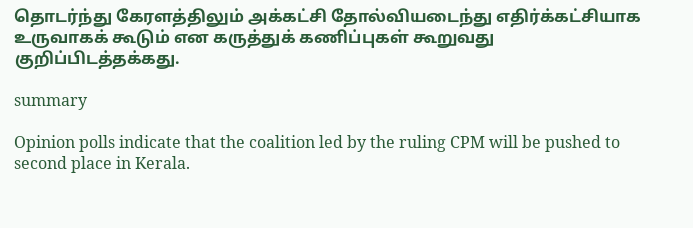தொடர்ந்து கேரளத்திலும் அக்கட்சி தோல்வியடைந்து எதிர்க்கட்சியாக உருவாகக் கூடும் என கருத்துக் கணிப்புகள் கூறுவது குறிப்பிடத்தக்கது.

summary

Opinion polls indicate that the coalition led by the ruling CPM will be pushed to second place in Kerala.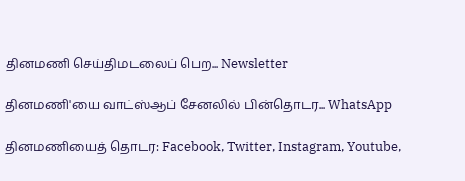தினமணி செய்திமடலைப் பெற... Newsletter

தினமணி'யை வாட்ஸ்ஆப் சேனலில் பின்தொடர... WhatsApp

தினமணியைத் தொடர: Facebook, Twitter, Instagram, Youtube,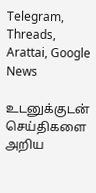Telegram, Threads, Arattai, Google News

உடனுக்குடன் செய்திகளை அறிய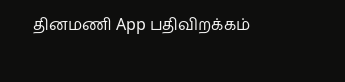தினமணி App பதிவிறக்கம்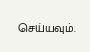செய்யவும்.